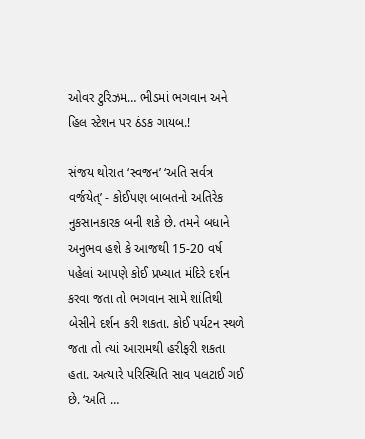ઓવર ટુરિઝમ… ભીડમાં ભગવાન અને  હિલ સ્ટેશન પર ઠંડક ગાયબ.!

સંજય થોરાત ‘સ્વજન’ ‘અતિ સર્વત્ર વર્જયેત્’ - કોઈપણ બાબતનો અતિરેક નુકસાનકારક બની શકે છે. તમને બધાને અનુભવ હશે કે આજથી 15-20 વર્ષ પહેલાં આપણે કોઈ પ્રખ્યાત મંદિરે દર્શન કરવા જતા તો ભગવાન સામે શાંતિથી બેસીને દર્શન કરી શકતા. કોઈ પર્યટન સ્થળે જતા તો ત્યાં આરામથી હરીફરી શકતા હતા. અત્યારે પરિસ્થિતિ સાવ પલટાઈ ગઈ છે. ‘અતિ …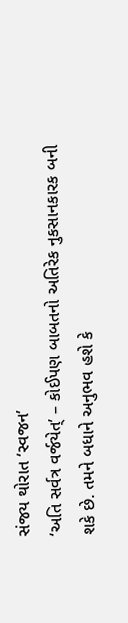સંજય થોરાત ‘સ્વજન’
‘અતિ સર્વત્ર વર્જયેત્’ – કોઈપણ બાબતનો અતિરેક નુકસાનકારક બની શકે છે. તમને બધાને અનુભવ હશે કે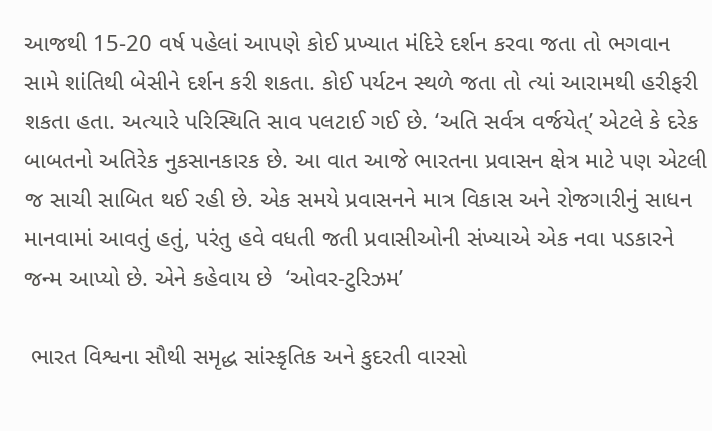આજથી 15-20 વર્ષ પહેલાં આપણે કોઈ પ્રખ્યાત મંદિરે દર્શન કરવા જતા તો ભગવાન સામે શાંતિથી બેસીને દર્શન કરી શકતા. કોઈ પર્યટન સ્થળે જતા તો ત્યાં આરામથી હરીફરી શકતા હતા. અત્યારે પરિસ્થિતિ સાવ પલટાઈ ગઈ છે. ‘અતિ સર્વત્ર વર્જયેત્’ એટલે કે દરેક બાબતનો અતિરેક નુકસાનકારક છે. આ વાત આજે ભારતના પ્રવાસન ક્ષેત્ર માટે પણ એટલી જ સાચી સાબિત થઈ રહી છે. એક સમયે પ્રવાસનને માત્ર વિકાસ અને રોજગારીનું સાધન માનવામાં આવતું હતું, પરંતુ હવે વધતી જતી પ્રવાસીઓની સંખ્યાએ એક નવા પડકારને જન્મ આપ્યો છે. એને કહેવાય છે  ‘ઓવર-ટુરિઝમ’

 ભારત વિશ્વના સૌથી સમૃદ્ધ સાંસ્કૃતિક અને કુદરતી વારસો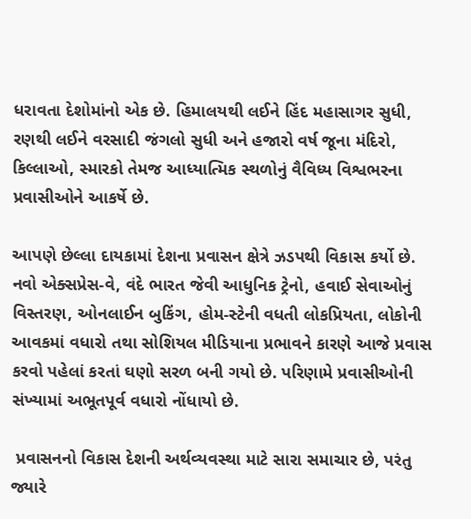ધરાવતા દેશોમાંનો એક છે. હિમાલયથી લઈને હિંદ મહાસાગર સુધી, રણથી લઈને વરસાદી જંગલો સુધી અને હજારો વર્ષ જૂના મંદિરો, કિલ્લાઓ, સ્મારકો તેમજ આધ્યાત્મિક સ્થળોનું વૈવિધ્ય વિશ્વભરના પ્રવાસીઓને આકર્ષે છે.

આપણે છેલ્લા દાયકામાં દેશના પ્રવાસન ક્ષેત્રે ઝડપથી વિકાસ કર્યો છે. નવો એક્સપ્રેસ-વે, વંદે ભારત જેવી આધુનિક ટ્રેનો, હવાઈ સેવાઓનું વિસ્તરણ, ઓનલાઈન બુકિંગ, હોમ-સ્ટેની વધતી લોકપ્રિયતા, લોકોની આવકમાં વધારો તથા સોશિયલ મીડિયાના પ્રભાવને કારણે આજે પ્રવાસ કરવો પહેલાં કરતાં ઘણો સરળ બની ગયો છે. પરિણામે પ્રવાસીઓની સંખ્યામાં અભૂતપૂર્વ વધારો નોંધાયો છે.

 પ્રવાસનનો વિકાસ દેશની અર્થવ્યવસ્થા માટે સારા સમાચાર છે, પરંતુ જ્યારે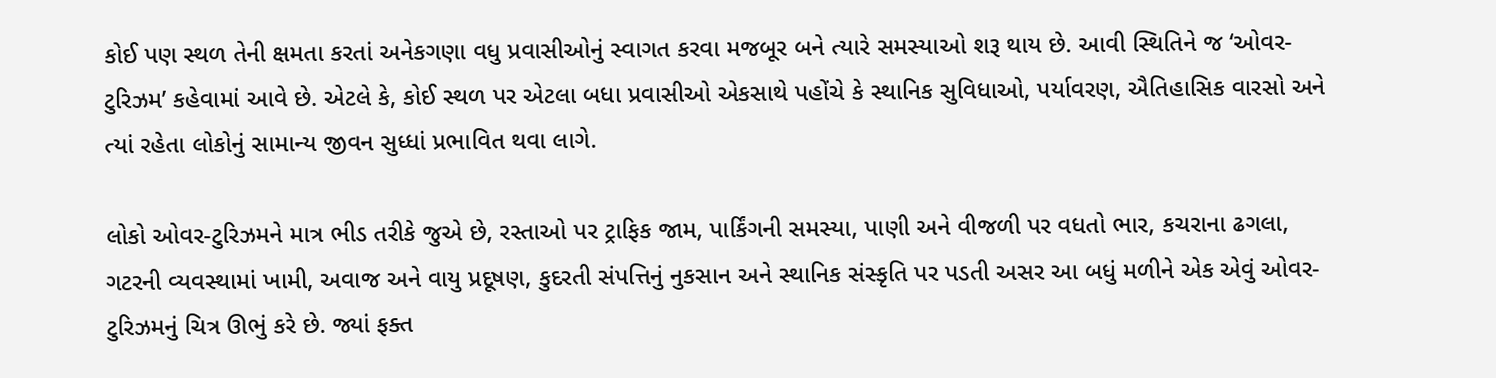કોઈ પણ સ્થળ તેની ક્ષમતા કરતાં અનેકગણા વધુ પ્રવાસીઓનું સ્વાગત કરવા મજબૂર બને ત્યારે સમસ્યાઓ શરૂ થાય છે. આવી સ્થિતિને જ ‘ઓવર-ટુરિઝમ’ કહેવામાં આવે છે. એટલે કે, કોઈ સ્થળ પર એટલા બધા પ્રવાસીઓ એકસાથે પહોંચે કે સ્થાનિક સુવિધાઓ, પર્યાવરણ, ઐતિહાસિક વારસો અને ત્યાં રહેતા લોકોનું સામાન્ય જીવન સુધ્ધાં પ્રભાવિત થવા લાગે.

લોકો ઓવર-ટુરિઝમને માત્ર ભીડ તરીકે જુએ છે, રસ્તાઓ પર ટ્રાફિક જામ, પાર્કિંગની સમસ્યા, પાણી અને વીજળી પર વધતો ભાર, કચરાના ઢગલા, ગટરની વ્યવસ્થામાં ખામી, અવાજ અને વાયુ પ્રદૂષણ, કુદરતી સંપત્તિનું નુકસાન અને સ્થાનિક સંસ્કૃતિ પર પડતી અસર આ બધું મળીને એક એવું ઓવર-ટુરિઝમનું ચિત્ર ઊભું કરે છે. જ્યાં ફક્ત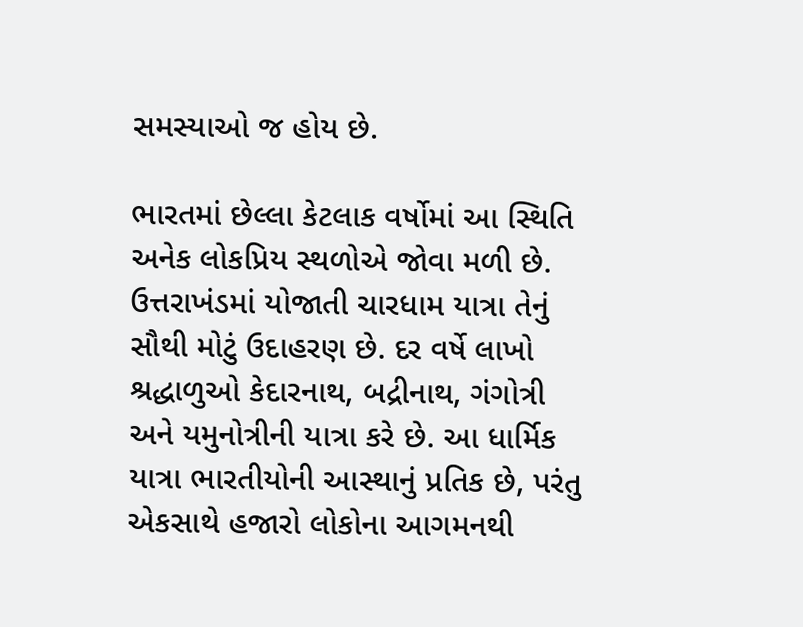સમસ્યાઓ જ હોય છે.

ભારતમાં છેલ્લા કેટલાક વર્ષોમાં આ સ્થિતિ અનેક લોકપ્રિય સ્થળોએ જોવા મળી છે. ઉત્તરાખંડમાં યોજાતી ચારધામ યાત્રા તેનું સૌથી મોટું ઉદાહરણ છે. દર વર્ષે લાખો શ્રદ્ધાળુઓ કેદારનાથ, બદ્રીનાથ, ગંગોત્રી અને યમુનોત્રીની યાત્રા કરે છે. આ ધાર્મિક યાત્રા ભારતીયોની આસ્થાનું પ્રતિક છે, પરંતુ એકસાથે હજારો લોકોના આગમનથી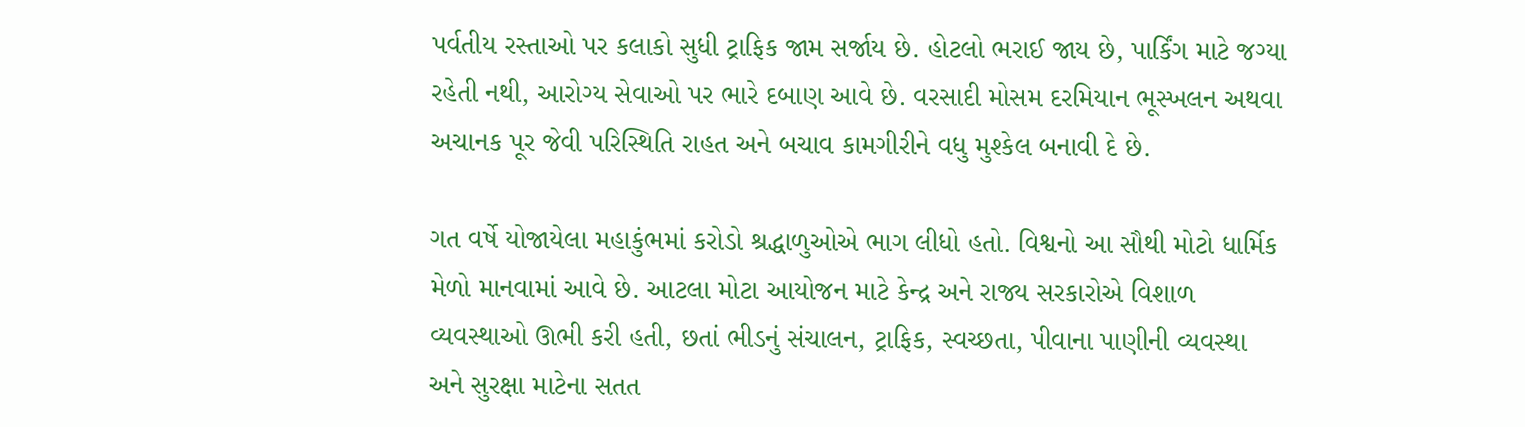પર્વતીય રસ્તાઓ પર કલાકો સુધી ટ્રાફિક જામ સર્જાય છે. હોટલો ભરાઈ જાય છે, પાર્કિંગ માટે જગ્યા રહેતી નથી, આરોગ્ય સેવાઓ પર ભારે દબાણ આવે છે. વરસાદી મોસમ દરમિયાન ભૂસ્ખલન અથવા અચાનક પૂર જેવી પરિસ્થિતિ રાહત અને બચાવ કામગીરીને વધુ મુશ્કેલ બનાવી દે છે.

ગત વર્ષે યોજાયેલા મહાકુંભમાં કરોડો શ્રદ્ધાળુઓએ ભાગ લીધો હતો. વિશ્વનો આ સૌથી મોટો ધાર્મિક મેળો માનવામાં આવે છે. આટલા મોટા આયોજન માટે કેન્દ્ર અને રાજ્ય સરકારોએ વિશાળ વ્યવસ્થાઓ ઊભી કરી હતી, છતાં ભીડનું સંચાલન, ટ્રાફિક, સ્વચ્છતા, પીવાના પાણીની વ્યવસ્થા અને સુરક્ષા માટેના સતત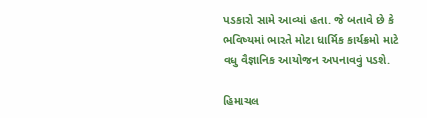પડકારો સામે આવ્યાં હતા. જે બતાવે છે કે ભવિષ્યમાં ભારતે મોટા ધાર્મિક કાર્યક્રમો માટે વધુ વૈજ્ઞાનિક આયોજન અપનાવવું પડશે.

હિમાચલ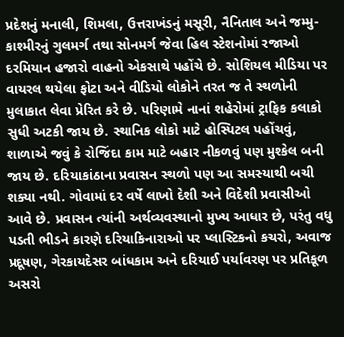પ્રદેશનું મનાલી, શિમલા, ઉત્તરાખંડનું મસૂરી, નૈનિતાલ અને જમ્મુ-કાશ્મીરનું ગુલમર્ગ તથા સોનમર્ગ જેવા હિલ સ્ટેશનોમાં રજાઓ દરમિયાન હજારો વાહનો એકસાથે પહોંચે છે. સોશિયલ મીડિયા પર વાયરલ થયેલા ફોટા અને વીડિયો લોકોને તરત જ તે સ્થળોની મુલાકાત લેવા પ્રેરિત કરે છે. પરિણામે નાનાં શહેરોમાં ટ્રાફિક કલાકો સુધી અટકી જાય છે. સ્થાનિક લોકો માટે હોસ્પિટલ પહોંચવું, શાળાએ જવું કે રોજિંદા કામ માટે બહાર નીકળવું પણ મુશ્કેલ બની જાય છે. દરિયાકાંઠાના પ્રવાસન સ્થળો પણ આ સમસ્યાથી બચી શક્યા નથી. ગોવામાં દર વર્ષે લાખો દેશી અને વિદેશી પ્રવાસીઓ આવે છે. પ્રવાસન ત્યાંની અર્થવ્યવસ્થાનો મુખ્ય આધાર છે, પરંતુ વધુ પડતી ભીડને કારણે દરિયાકિનારાઓ પર પ્લાસ્ટિકનો કચરો, અવાજ પ્રદૂષણ, ગેરકાયદેસર બાંધકામ અને દરિયાઈ પર્યાવરણ પર પ્રતિકૂળ અસરો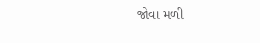જોવા મળી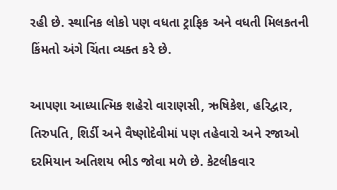રહી છે. સ્થાનિક લોકો પણ વધતા ટ્રાફિક અને વધતી મિલકતની કિંમતો અંગે ચિંતા વ્યક્ત કરે છે.

આપણા આધ્યાત્મિક શહેરો વારાણસી, ઋષિકેશ, હરિદ્વાર, તિરુપતિ, શિર્ડી અને વૈષ્ણોદેવીમાં પણ તહેવારો અને રજાઓ દરમિયાન અતિશય ભીડ જોવા મળે છે. કેટલીકવાર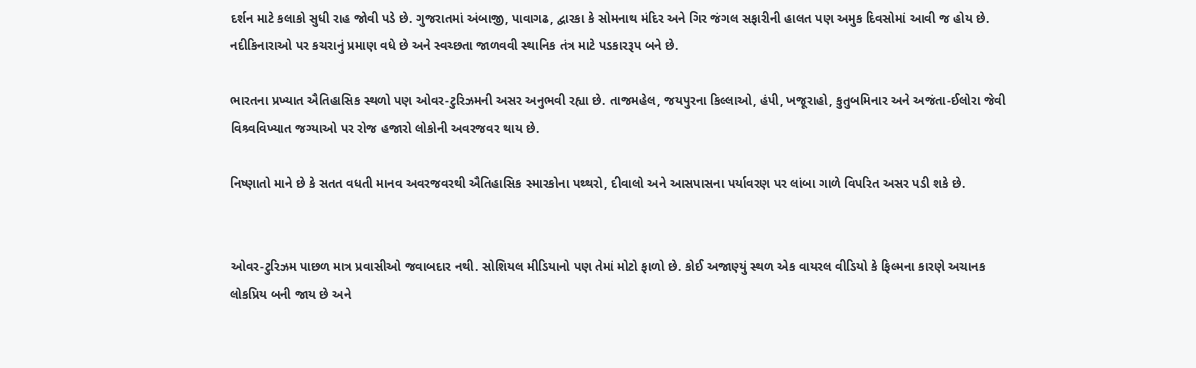દર્શન માટે કલાકો સુધી રાહ જોવી પડે છે. ગુજરાતમાં અંબાજી, પાવાગઢ, દ્વારકા કે સોમનાથ મંદિર અને ગિર જંગલ સફારીની હાલત પણ અમુક દિવસોમાં આવી જ હોય છે. નદીકિનારાઓ પર કચરાનું પ્રમાણ વધે છે અને સ્વચ્છતા જાળવવી સ્થાનિક તંત્ર માટે પડકારરૂપ બને છે.

ભારતના પ્રખ્યાત ઐતિહાસિક સ્થળો પણ ઓવર-ટુરિઝમની અસર અનુભવી રહ્યા છે. તાજમહેલ, જયપુરના કિલ્લાઓ, હંપી, ખજૂરાહો, કુતુબમિનાર અને અજંતા-ઈલોરા જેવી વિશ્ર્વવિખ્યાત જગ્યાઓ પર રોજ હજારો લોકોની અવરજવર થાય છે.

નિષ્ણાતો માને છે કે સતત વધતી માનવ અવરજવરથી ઐતિહાસિક સ્મારકોના પથ્થરો, દીવાલો અને આસપાસના પર્યાવરણ પર લાંબા ગાળે વિપરિત અસર પડી શકે છે.


ઓવર-ટુરિઝમ પાછળ માત્ર પ્રવાસીઓ જવાબદાર નથી. સોશિયલ મીડિયાનો પણ તેમાં મોટો ફાળો છે. કોઈ અજાણ્યું સ્થળ એક વાયરલ વીડિયો કે ફિલ્મના કારણે અચાનક લોકપ્રિય બની જાય છે અને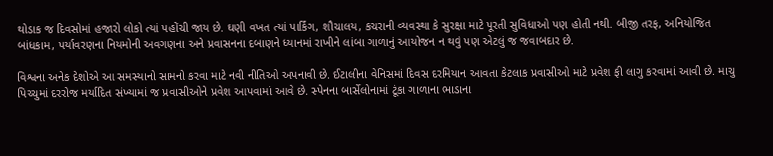થોડાક જ દિવસોમાં હજારો લોકો ત્યાં પહોંચી જાય છે. ઘણી વખત ત્યાં પાર્કિંગ, શૌચાલય, કચરાની વ્યવસ્થા કે સુરક્ષા માટે પૂરતી સુવિધાઓ પણ હોતી નથી. બીજી તરફ, અનિયોજિત બાંધકામ, પર્યાવરણના નિયમોની અવગણના અને પ્રવાસનના દબાણને ધ્યાનમાં રાખીને લાંબા ગાળાનું આયોજન ન થવું પણ એટલું જ જવાબદાર છે.

વિશ્વના અનેક દેશોએ આ સમસ્યાનો સામનો કરવા માટે નવી નીતિઓ અપનાવી છે. ઈટાલીના વેનિસમાં દિવસ દરમિયાન આવતા કેટલાક પ્રવાસીઓ માટે પ્રવેશ ફી લાગુ કરવામાં આવી છે. માચુ પિચ્ચુમાં દરરોજ મર્યાદિત સંખ્યામાં જ પ્રવાસીઓને પ્રવેશ આપવામાં આવે છે. સ્પેનના બાર્સેલોનામાં ટૂંકા ગાળાના ભાડાના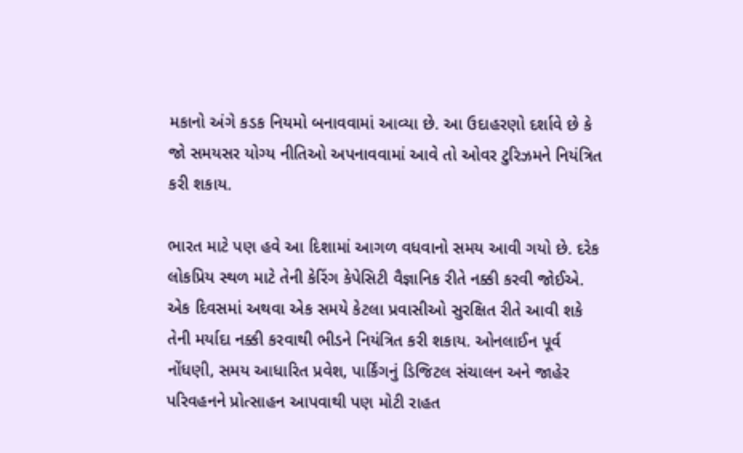મકાનો અંગે કડક નિયમો બનાવવામાં આવ્યા છે. આ ઉદાહરણો દર્શાવે છે કે જો સમયસર યોગ્ય નીતિઓ અપનાવવામાં આવે તો ઓવર ટુરિઝમને નિયંત્રિત કરી શકાય.

ભારત માટે પણ હવે આ દિશામાં આગળ વધવાનો સમય આવી ગયો છે. દરેક લોકપ્રિય સ્થળ માટે તેની કેરિંગ કેપેસિટી વૈજ્ઞાનિક રીતે નક્કી કરવી જોઈએ. એક દિવસમાં અથવા એક સમયે કેટલા પ્રવાસીઓ સુરક્ષિત રીતે આવી શકે તેની મર્યાદા નક્કી કરવાથી ભીડને નિયંત્રિત કરી શકાય. ઓનલાઈન પૂર્વ નોંધણી, સમય આધારિત પ્રવેશ, પાર્કિંગનું ડિજિટલ સંચાલન અને જાહેર પરિવહનને પ્રોત્સાહન આપવાથી પણ મોટી રાહત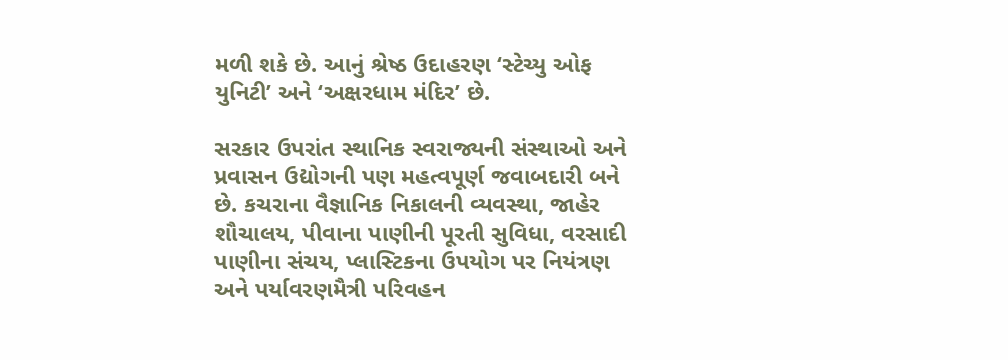મળી શકે છે. આનું શ્રેષ્ઠ ઉદાહરણ ‘સ્ટેચ્યુ ઓફ યુનિટી’ અને ‘અક્ષરધામ મંદિર’ છે.

સરકાર ઉપરાંત સ્થાનિક સ્વરાજ્યની સંસ્થાઓ અને પ્રવાસન ઉદ્યોગની પણ મહત્વપૂર્ણ જવાબદારી બને છે. કચરાના વૈજ્ઞાનિક નિકાલની વ્યવસ્થા, જાહેર શૌચાલય, પીવાના પાણીની પૂરતી સુવિધા, વરસાદી પાણીના સંચય, પ્લાસ્ટિકના ઉપયોગ પર નિયંત્રણ અને પર્યાવરણમૈત્રી પરિવહન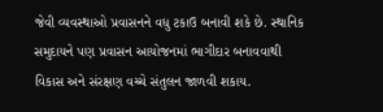જેવી વ્યવસ્થાઓ પ્રવાસનને વધુ ટકાઉ બનાવી શકે છે. સ્થાનિક સમુદાયને પણ પ્રવાસન આયોજનમાં ભાગીદાર બનાવવાથી વિકાસ અને સંરક્ષણ વચ્ચે સંતુલન જાળવી શકાય.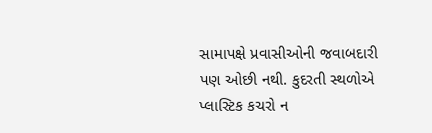સામાપક્ષે પ્રવાસીઓની જવાબદારી પણ ઓછી નથી. કુદરતી સ્થળોએ પ્લાસ્ટિક કચરો ન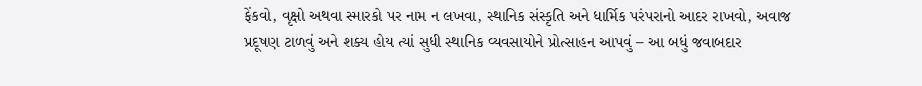ફેંકવો, વૃક્ષો અથવા સ્મારકો પર નામ ન લખવા, સ્થાનિક સંસ્કૃતિ અને ધાર્મિક પરંપરાનો આદર રાખવો, અવાજ પ્રદૂષણ ટાળવું અને શક્ય હોય ત્યાં સુધી સ્થાનિક વ્યવસાયોને પ્રોત્સાહન આપવું – આ બધું જવાબદાર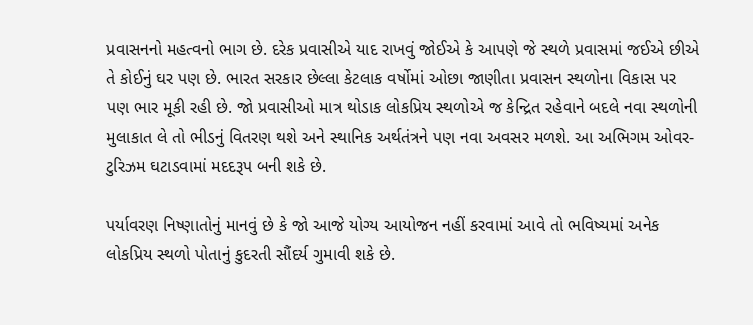પ્રવાસનનો મહત્વનો ભાગ છે. દરેક પ્રવાસીએ યાદ રાખવું જોઈએ કે આપણે જે સ્થળે પ્રવાસમાં જઈએ છીએ તે કોઈનું ઘર પણ છે. ભારત સરકાર છેલ્લા કેટલાક વર્ષોમાં ઓછા જાણીતા પ્રવાસન સ્થળોના વિકાસ પર પણ ભાર મૂકી રહી છે. જો પ્રવાસીઓ માત્ર થોડાક લોકપ્રિય સ્થળોએ જ કેન્દ્રિત રહેવાને બદલે નવા સ્થળોની મુલાકાત લે તો ભીડનું વિતરણ થશે અને સ્થાનિક અર્થતંત્રને પણ નવા અવસર મળશે. આ અભિગમ ઓવર-ટુરિઝમ ઘટાડવામાં મદદરૂપ બની શકે છે.

પર્યાવરણ નિષ્ણાતોનું માનવું છે કે જો આજે યોગ્ય આયોજન નહીં કરવામાં આવે તો ભવિષ્યમાં અનેક લોકપ્રિય સ્થળો પોતાનું કુદરતી સૌંદર્ય ગુમાવી શકે છે.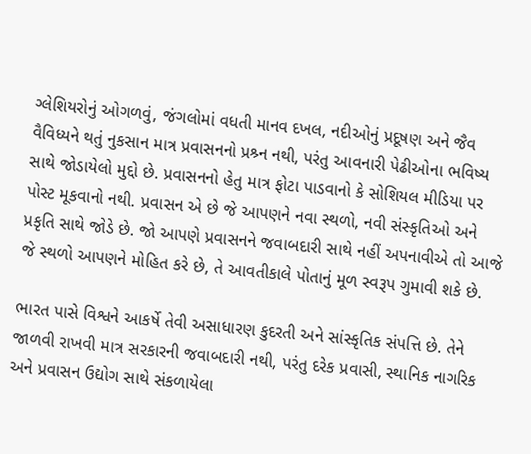ગ્લેશિયરોનું ઓગળવું, જંગલોમાં વધતી માનવ દખલ, નદીઓનું પ્રદૂષણ અને જૈવ વૈવિધ્યને થતું નુકસાન માત્ર પ્રવાસનનો પ્રશ્ર્ન નથી, પરંતુ આવનારી પેઢીઓના ભવિષ્ય સાથે જોડાયેલો મુદ્દો છે. પ્રવાસનનો હેતુ માત્ર ફોટા પાડવાનો કે સોશિયલ મીડિયા પર પોસ્ટ મૂકવાનો નથી. પ્રવાસન એ છે જે આપણને નવા સ્થળો, નવી સંસ્કૃતિઓ અને પ્રકૃતિ સાથે જોડે છે. જો આપણે પ્રવાસનને જવાબદારી સાથે નહીં અપનાવીએ તો આજે જે સ્થળો આપણને મોહિત કરે છે, તે આવતીકાલે પોતાનું મૂળ સ્વરૂપ ગુમાવી શકે છે.

ભારત પાસે વિશ્વને આકર્ષે તેવી અસાધારણ કુદરતી અને સાંસ્કૃતિક સંપત્તિ છે. તેને જાળવી રાખવી માત્ર સરકારની જવાબદારી નથી, પરંતુ દરેક પ્રવાસી, સ્થાનિક નાગરિક અને પ્રવાસન ઉદ્યોગ સાથે સંકળાયેલા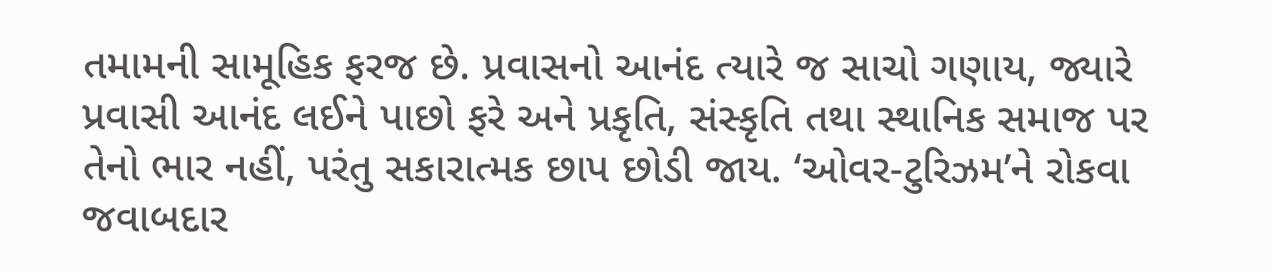તમામની સામૂહિક ફરજ છે. પ્રવાસનો આનંદ ત્યારે જ સાચો ગણાય, જ્યારે પ્રવાસી આનંદ લઈને પાછો ફરે અને પ્રકૃતિ, સંસ્કૃતિ તથા સ્થાનિક સમાજ પર તેનો ભાર નહીં, પરંતુ સકારાત્મક છાપ છોડી જાય. ‘ઓવર-ટુરિઝમ’ને રોકવા જવાબદાર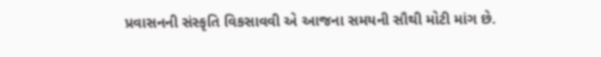પ્રવાસનની સંસ્કૃતિ વિકસાવવી એ આજના સમયની સૌથી મોટી માંગ છે.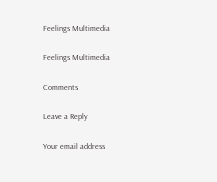Feelings Multimedia

Feelings Multimedia

Comments

Leave a Reply

Your email address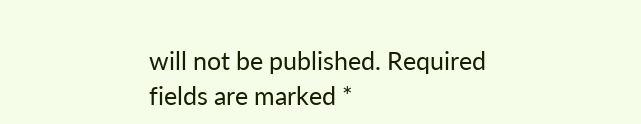will not be published. Required fields are marked *